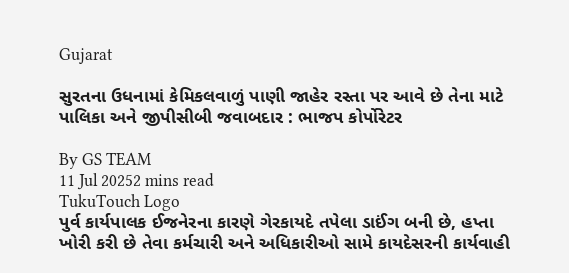Gujarat

સુરતના ઉધનામાં કેમિકલવાળું પાણી જાહેર રસ્તા પર આવે છે તેના માટે પાલિકા અને જીપીસીબી જવાબદાર : ભાજપ કોર્પોરેટર

By GS TEAM
11 Jul 20252 mins read
TukuTouch Logo
પુર્વ કાર્યપાલક ઈજનેરના કારણે ગેરકાયદે તપેલા ડાઈંગ બની છે, હપ્તા ખોરી કરી છે તેવા કર્મચારી અને અધિકારીઓ સામે કાયદેસરની કાર્યવાહી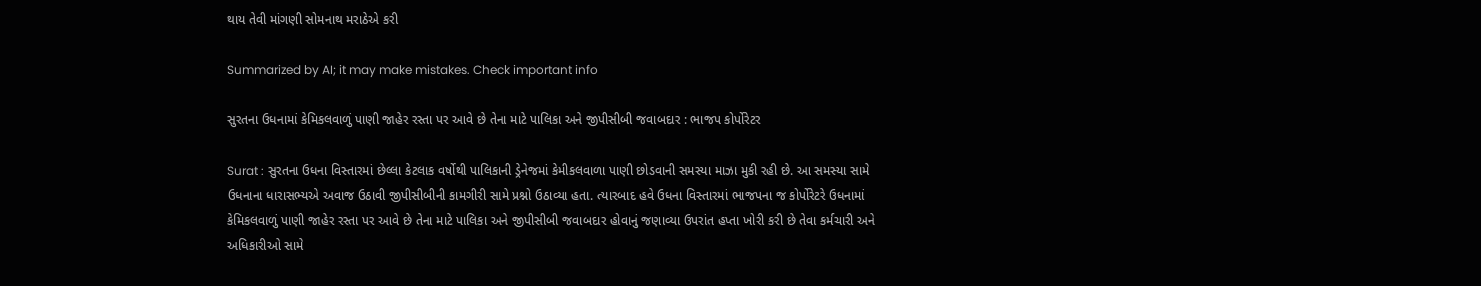થાય તેવી માંગણી સોમનાથ મરાઠેએ કરી

Summarized by AI; it may make mistakes. Check important info

સુરતના ઉધનામાં કેમિકલવાળું પાણી જાહેર રસ્તા પર આવે છે તેના માટે પાલિકા અને જીપીસીબી જવાબદાર : ભાજપ કોર્પોરેટર

Surat : સુરતના ઉધના વિસ્તારમાં છેલ્લા કેટલાક વર્ષોથી પાલિકાની ડ્રેનેજમાં કેમીકલવાળા પાણી છોડવાની સમસ્યા માઝા મુકી રહી છે. આ સમસ્યા સામે ઉધનાના ધારાસભ્યએ અવાજ ઉઠાવી જીપીસીબીની કામગીરી સામે પ્રશ્નો ઉઠાવ્યા હતા. ત્યારબાદ હવે ઉધના વિસ્તારમાં ભાજપના જ કોર્પોરેટરે ઉધનામાં કેમિકલવાળું પાણી જાહેર રસ્તા પર આવે છે તેના માટે પાલિકા અને જીપીસીબી જવાબદાર હોવાનું જણાવ્યા ઉપરાંત હપ્તા ખોરી કરી છે તેવા કર્મચારી અને અધિકારીઓ સામે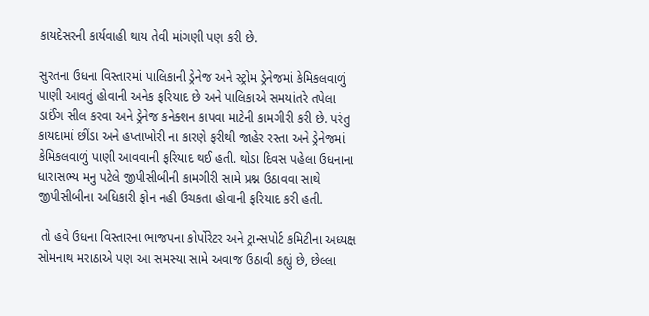કાયદેસરની કાર્યવાહી થાય તેવી માંગણી પણ કરી છે.

સુરતના ઉધના વિસ્તારમાં પાલિકાની ડ્રેનેજ અને સ્ટ્રોમ ડ્રેનેજમાં કેમિકલવાળું પાણી આવતું હોવાની અનેક ફરિયાદ છે અને પાલિકાએ સમયાંતરે તપેલા ડાઈંગ સીલ કરવા અને ડ્રેનેજ કનેક્શન કાપવા માટેની કામગીરી કરી છે. પરંતુ કાયદામાં છીંડા અને હપ્તાખોરી ના કારણે ફરીથી જાહેર રસ્તા અને ડ્રેનેજમાં કેમિકલવાળું પાણી આવવાની ફરિયાદ થઈ હતી. થોડા દિવસ પહેલા ઉધનાના ધારાસભ્ય મનુ પટેલે જીપીસીબીની કામગીરી સામે પ્રશ્ન ઉઠાવવા સાથે જીપીસીબીના અધિકારી ફોન નહી ઉચકતા હોવાની ફરિયાદ કરી હતી.

 તો હવે ઉધના વિસ્તારના ભાજપના કોર્પોરેટર અને ટ્રાન્સપોર્ટ કમિટીના અધ્યક્ષ સોમનાથ મરાઠાએ પણ આ સમસ્યા સામે અવાજ ઉઠાવી કહ્યું છે, છેલ્લા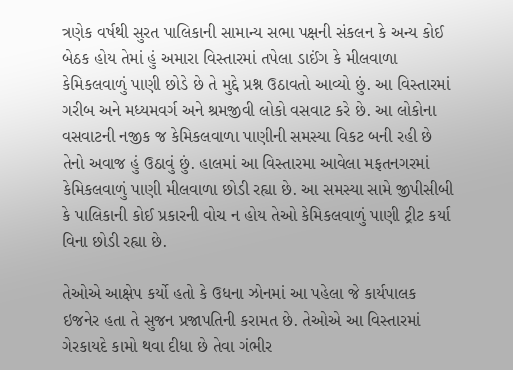ત્રણેક વર્ષથી સુરત પાલિકાની સામાન્ય સભા પક્ષની સંકલન કે અન્ય કોઈ બેઠક હોય તેમાં હું અમારા વિસ્તારમાં તપેલા ડાઈંગ કે મીલવાળા કેમિકલવાળું પાણી છોડે છે તે મુદ્દે પ્રશ્ન ઉઠાવતો આવ્યો છું. આ વિસ્તારમાં ગરીબ અને મધ્યમવર્ગ અને શ્રમજીવી લોકો વસવાટ કરે છે. આ લોકોના વસવાટની નજીક જ કેમિકલવાળા પાણીની સમસ્યા વિકટ બની રહી છે તેનો અવાજ હું ઉઠાવું છું. હાલમાં આ વિસ્તારમા આવેલા મફતનગરમાં કેમિકલવાળું પાણી મીલવાળા છોડી રહ્યા છે. આ સમસ્યા સામે જીપીસીબી કે પાલિકાની કોઈ પ્રકારની વોચ ન હોય તેઓ કેમિકલવાળું પાણી ટ્રીટ કર્યા વિના છોડી રહ્યા છે.

તેઓએ આક્ષેપ કર્યો હતો કે ઉધના ઝોનમાં આ પહેલા જે કાર્યપાલક ઇજનેર હતા તે સુજન પ્રજાપતિની કરામત છે. તેઓએ આ વિસ્તારમાં ગેરકાયદે કામો થવા દીધા છે તેવા ગંભીર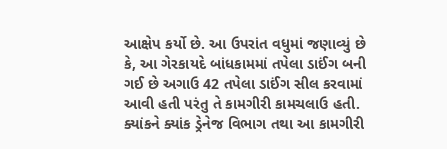આક્ષેપ કર્યો છે. આ ઉપરાંત વધુમાં જણાવ્યું છે કે, આ ગેરકાયદે બાંધકામમાં તપેલા ડાઈંગ બની ગઈ છે અગાઉ 42 તપેલા ડાઈંગ સીલ કરવામાં આવી હતી પરંતુ તે કામગીરી કામચલાઉ હતી. ક્યાંકને ક્યાંક ડ્રેનેજ વિભાગ તથા આ કામગીરી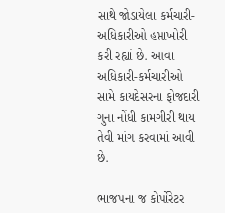સાથે જોડાયેલા કર્મચારી-અધિકારીઓ હપ્તાખોરી કરી રહ્યાં છે. આવા અધિકારી-કર્મચારીઓ સામે કાયદેસરના ફોજદારી ગુના નોંધી કામગીરી થાય તેવી માંગ કરવામાં આવી છે.

ભાજપના જ કોર્પોરેટર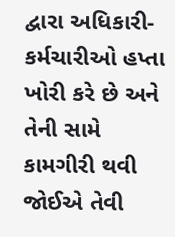દ્વારા અધિકારી-કર્મચારીઓ હપ્તા ખોરી કરે છે અને તેની સામે કામગીરી થવી જોઈએ તેવી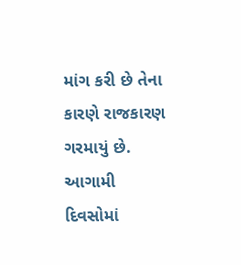માંગ કરી છે તેના કારણે રાજકારણ ગરમાયું છે. આગામી દિવસોમાં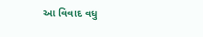આ વિવાદ વધુ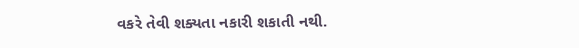વકરે તેવી શક્યતા નકારી શકાતી નથી.